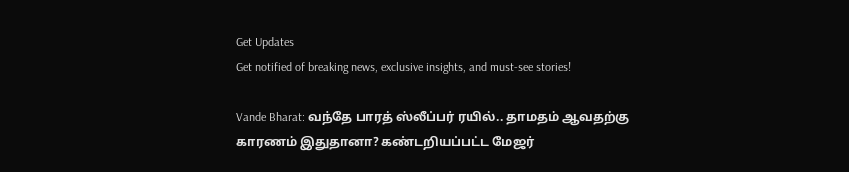Get Updates
Get notified of breaking news, exclusive insights, and must-see stories!

Vande Bharat: வந்தே பாரத் ஸ்லீப்பர் ரயில்.. தாமதம் ஆவதற்கு காரணம் இதுதானா? கண்டறியப்பட்ட மேஜர்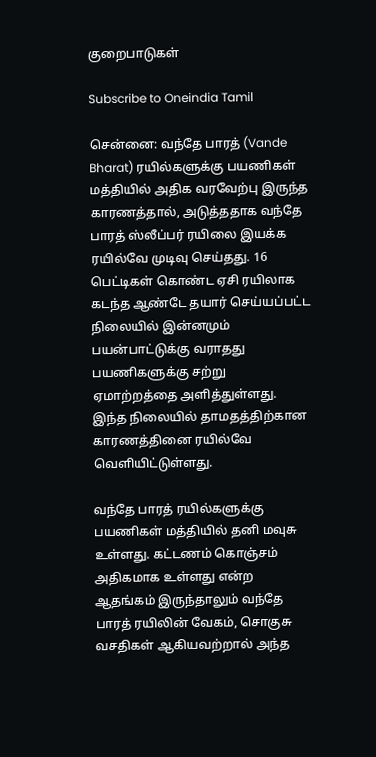குறைபாடுகள்

Subscribe to Oneindia Tamil

சென்னை: வந்தே பாரத் (Vande Bharat) ரயில்களுக்கு பயணிகள் மத்தியில் அதிக வரவேற்பு இருந்த காரணத்தால், அடுத்ததாக வந்தே பாரத் ஸ்லீப்பர் ரயிலை இயக்க ரயில்வே முடிவு செய்தது. 16 பெட்டிகள் கொண்ட ஏசி ரயிலாக கடந்த ஆண்டே தயார் செய்யப்பட்ட நிலையில் இன்னமும் பயன்பாட்டுக்கு வராதது பயணிகளுக்கு சற்று ஏமாற்றத்தை அளித்துள்ளது. இந்த நிலையில் தாமதத்திற்கான காரணத்தினை ரயில்வே வெளியிட்டுள்ளது.

வந்தே பாரத் ரயில்களுக்கு பயணிகள் மத்தியில் தனி மவுசு உள்ளது. கட்டணம் கொஞ்சம் அதிகமாக உள்ளது என்ற ஆதங்கம் இருந்தாலும் வந்தே பாரத் ரயிலின் வேகம், சொகுசு வசதிகள் ஆகியவற்றால் அந்த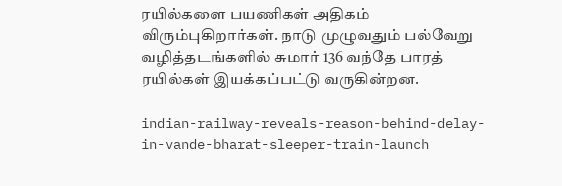ரயில்களை பயணிகள் அதிகம் விரும்புகிறார்கள். நாடு முழுவதும் பல்வேறு வழித்தடங்களில் சுமார் 136 வந்தே பாரத் ரயில்கள் இயக்கப்பட்டு வருகின்றன.

indian-railway-reveals-reason-behind-delay-in-vande-bharat-sleeper-train-launch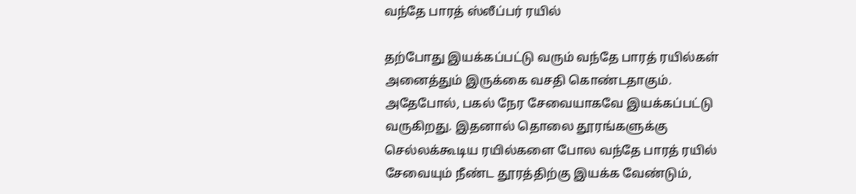வந்தே பாரத் ஸ்லீப்பர் ரயில்

தற்போது இயக்கப்பட்டு வரும் வந்தே பாரத் ரயில்கள் அனைத்தும் இருக்கை வசதி கொண்டதாகும். அதேபோல், பகல் நேர சேவையாகவே இயக்கப்பட்டு வருகிறது. இதனால் தொலை தூரங்களுக்கு செல்லக்கூடிய ரயில்களை போல வந்தே பாரத் ரயில் சேவையும் நீண்ட தூரத்திற்கு இயக்க வேண்டும்,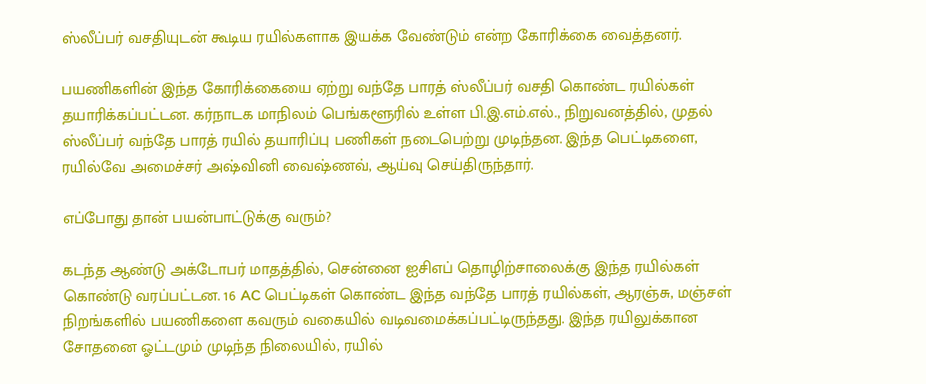ஸ்லீப்பர் வசதியுடன் கூடிய ரயில்களாக இயக்க வேண்டும் என்ற கோரிக்கை வைத்தனர்.

பயணிகளின் இந்த கோரிக்கையை ஏற்று வந்தே பாரத் ஸ்லீப்பர் வசதி கொண்ட ரயில்கள் தயாரிக்கப்பட்டன. கர்நாடக மாநிலம் பெங்களூரில் உள்ள பி.இ.எம்.எல்., நிறுவனத்தில், முதல் ஸ்லீப்பர் வந்தே பாரத் ரயில் தயாரிப்பு பணிகள் நடைபெற்று முடிந்தன. இந்த பெட்டிகளை, ரயில்வே அமைச்சர் அஷ்வினி வைஷ்ணவ், ஆய்வு செய்திருந்தார்.

எப்போது தான் பயன்பாட்டுக்கு வரும்?

கடந்த ஆண்டு அக்டோபர் மாதத்தில், சென்னை ஐசிஎப் தொழிற்சாலைக்கு இந்த ரயில்கள் கொண்டு வரப்பட்டன. 16 AC பெட்டிகள் கொண்ட இந்த வந்தே பாரத் ரயில்கள், ஆரஞ்சு, மஞ்சள் நிறங்களில் பயணிகளை கவரும் வகையில் வடிவமைக்கப்பட்டிருந்தது. இந்த ரயிலுக்கான சோதனை ஓட்டமும் முடிந்த நிலையில், ரயில்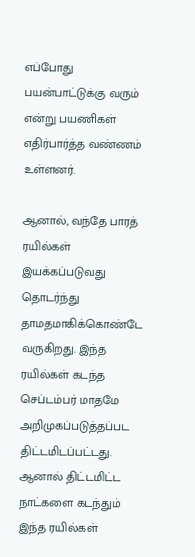எப்போது பயன்பாட்டுக்கு வரும் என்று பயணிகள் எதிர்பார்த்த வண்ணம் உள்ளனர்.

ஆனால், வந்தே பாரத் ரயில்கள் இயக்கப்படுவது தொடர்ந்து தாமதமாகிக்கொண்டே வருகிறது. இந்த ரயில்கள் கடந்த செப்டம்பர் மாதமே அறிமுகப்படுத்தப்பட திட்டமிடப்பட்டது. ஆனால் திட்டமிட்ட நாட்களை கடந்தும் இந்த ரயில்கள்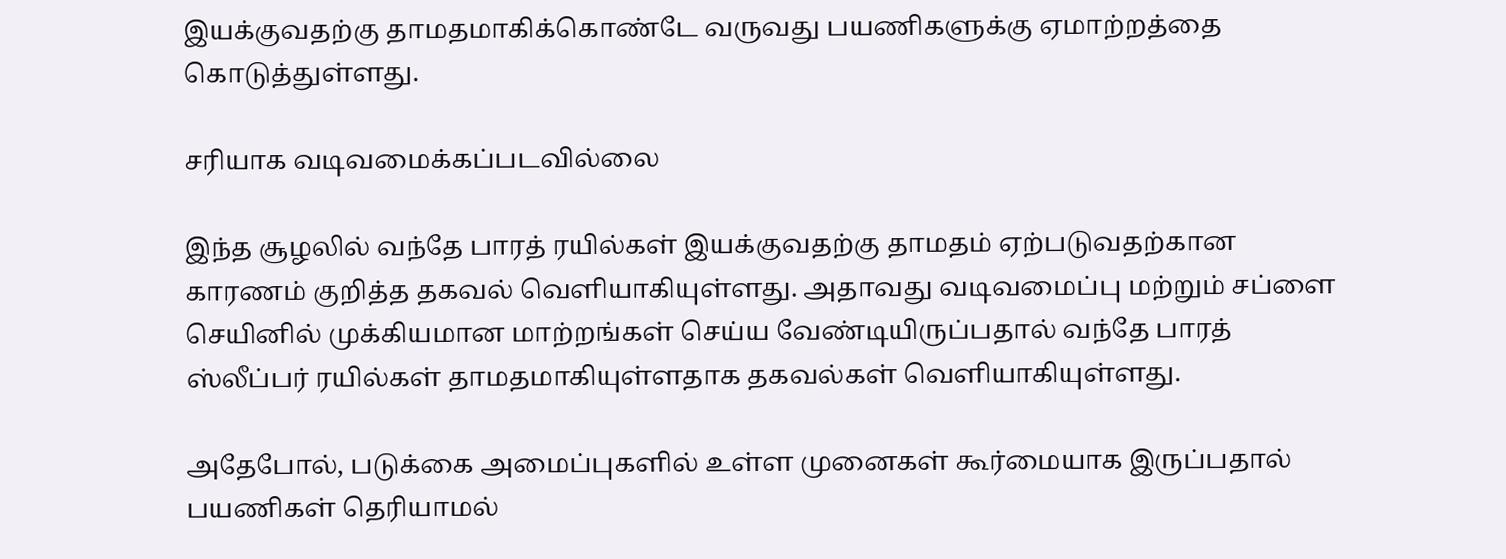இயக்குவதற்கு தாமதமாகிக்கொண்டே வருவது பயணிகளுக்கு ஏமாற்றத்தை கொடுத்துள்ளது.

சரியாக வடிவமைக்கப்படவில்லை

இந்த சூழலில் வந்தே பாரத் ரயில்கள் இயக்குவதற்கு தாமதம் ஏற்படுவதற்கான காரணம் குறித்த தகவல் வெளியாகியுள்ளது. அதாவது வடிவமைப்பு மற்றும் சப்ளை செயினில் முக்கியமான மாற்றங்கள் செய்ய வேண்டியிருப்பதால் வந்தே பாரத் ஸ்லீப்பர் ரயில்கள் தாமதமாகியுள்ளதாக தகவல்கள் வெளியாகியுள்ளது.

அதேபோல், படுக்கை அமைப்புகளில் உள்ள முனைகள் கூர்மையாக இருப்பதால் பயணிகள் தெரியாமல்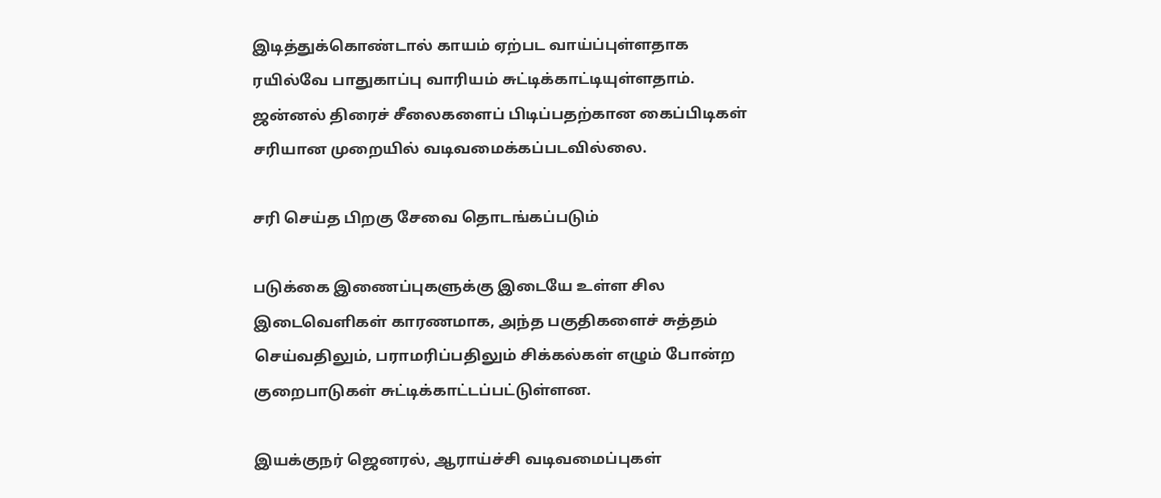இடித்துக்கொண்டால் காயம் ஏற்பட வாய்ப்புள்ளதாக ரயில்வே பாதுகாப்பு வாரியம் சுட்டிக்காட்டியுள்ளதாம். ஜன்னல் திரைச் சீலைகளைப் பிடிப்பதற்கான கைப்பிடிகள் சரியான முறையில் வடிவமைக்கப்படவில்லை.

சரி செய்த பிறகு சேவை தொடங்கப்படும்

படுக்கை இணைப்புகளுக்கு இடையே உள்ள சில இடைவெளிகள் காரணமாக, அந்த பகுதிகளைச் சுத்தம் செய்வதிலும், பராமரிப்பதிலும் சிக்கல்கள் எழும் போன்ற குறைபாடுகள் சுட்டிக்காட்டப்பட்டுள்ளன.

இயக்குநர் ஜெனரல், ஆராய்ச்சி வடிவமைப்புகள்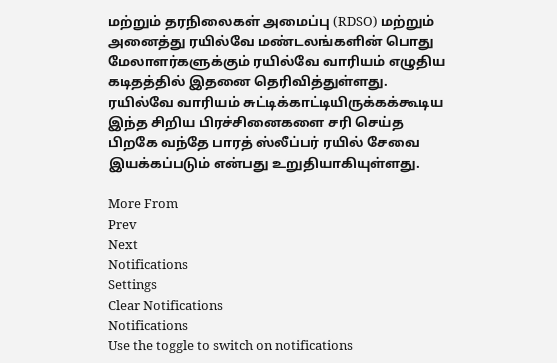மற்றும் தரநிலைகள் அமைப்பு (RDSO) மற்றும் அனைத்து ரயில்வே மண்டலங்களின் பொது மேலாளர்களுக்கும் ரயில்வே வாரியம் எழுதிய கடிதத்தில் இதனை தெரிவித்துள்ளது. ரயில்வே வாரியம் சுட்டிக்காட்டியிருக்கக்கூடிய இந்த சிறிய பிரச்சினைகளை சரி செய்த பிறகே வந்தே பாரத் ஸ்லீப்பர் ரயில் சேவை இயக்கப்படும் என்பது உறுதியாகியுள்ளது.

More From
Prev
Next
Notifications
Settings
Clear Notifications
Notifications
Use the toggle to switch on notifications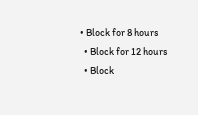• Block for 8 hours
  • Block for 12 hours
  • Block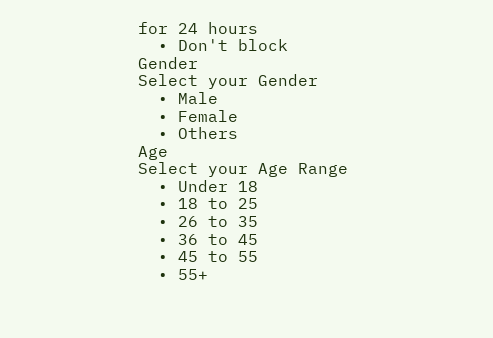for 24 hours
  • Don't block
Gender
Select your Gender
  • Male
  • Female
  • Others
Age
Select your Age Range
  • Under 18
  • 18 to 25
  • 26 to 35
  • 36 to 45
  • 45 to 55
  • 55+